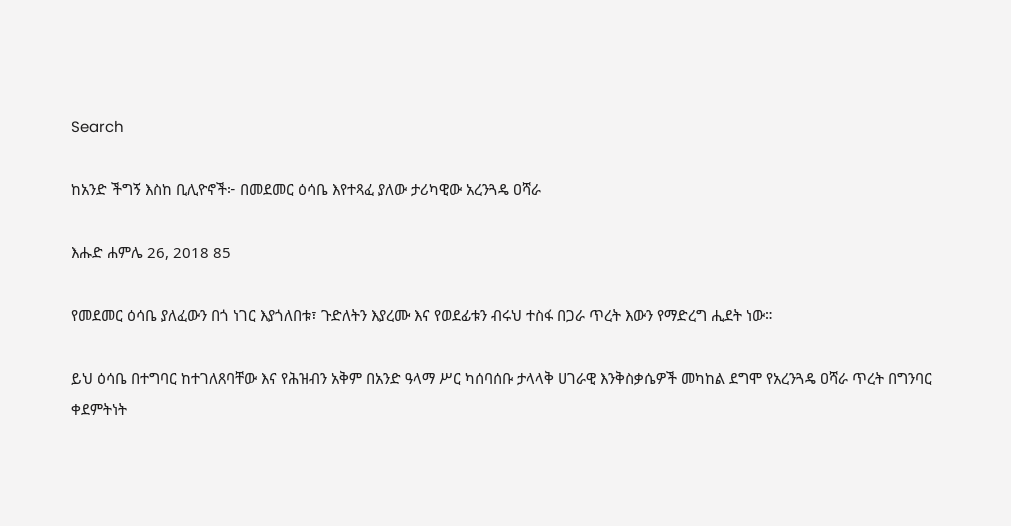Search

ከአንድ ችግኝ እስከ ቢሊዮኖች፦ በመደመር ዕሳቤ እየተጻፈ ያለው ታሪካዊው አረንጓዴ ዐሻራ

እሑድ ሐምሌ 26, 2018 85

የመደመር ዕሳቤ ያለፈውን በጎ ነገር እያጎለበቱ፣ ጉድለትን እያረሙ እና የወደፊቱን ብሩህ ተስፋ በጋራ ጥረት እውን የማድረግ ሒደት ነው።

ይህ ዕሳቤ በተግባር ከተገለጸባቸው እና የሕዝብን አቅም በአንድ ዓላማ ሥር ካሰባሰቡ ታላላቅ ሀገራዊ እንቅስቃሴዎች መካከል ደግሞ የአረንጓዴ ዐሻራ ጥረት በግንባር ቀደምትነት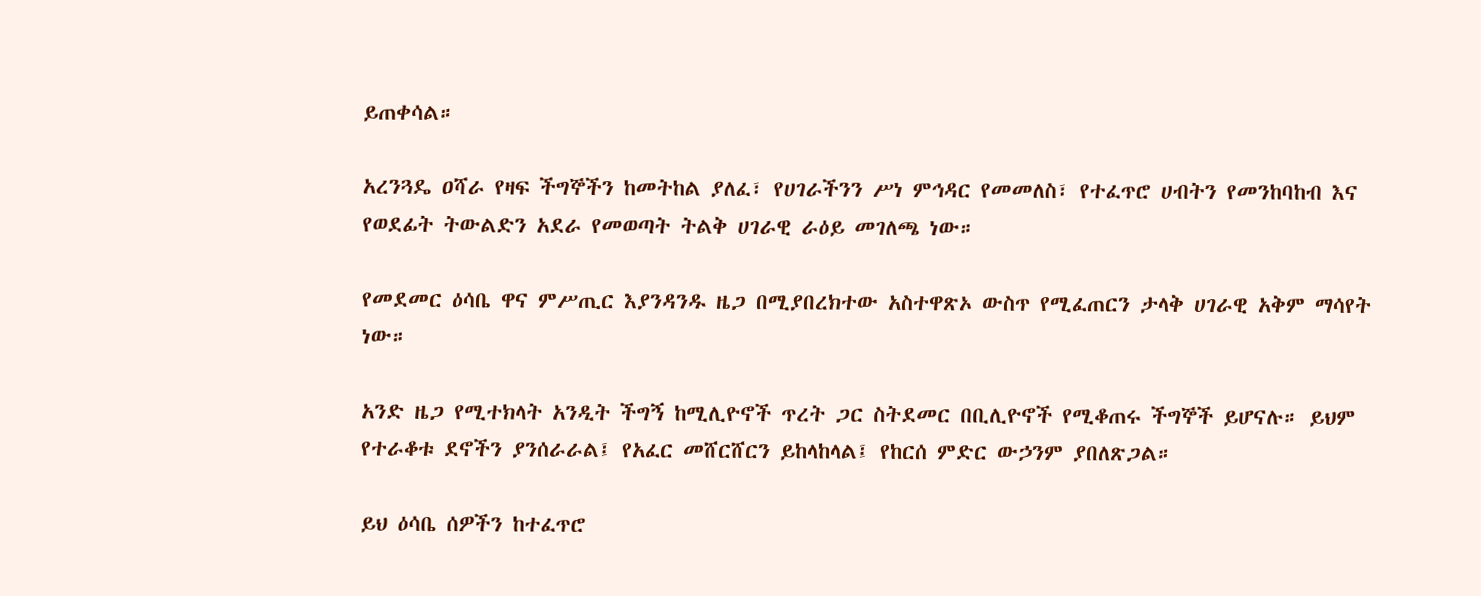ይጠቀሳል።

አረንጓዴ ዐሻራ የዛፍ ችግኞችን ከመትከል ያለፈ፣ የሀገራችንን ሥነ ምኅዳር የመመለስ፣ የተፈጥሮ ሀብትን የመንከባከብ እና የወደፊት ትውልድን አደራ የመወጣት ትልቅ ሀገራዊ ራዕይ መገለጫ ነው።

የመደመር ዕሳቤ ዋና ምሥጢር እያንዳንዱ ዜጋ በሚያበረክተው አስተዋጽኦ ውስጥ የሚፈጠርን ታላቅ ሀገራዊ አቅም ማሳየት ነው።

አንድ ዜጋ የሚተክላት አንዲት ችግኝ ከሚሊዮኖች ጥረት ጋር ስትደመር በቢሊዮኖች የሚቆጠሩ ችግኞች ይሆናሉ። ይህም የተራቆቱ ደኖችን ያንሰራራል፤ የአፈር መሸርሸርን ይከላከላል፤ የከርሰ ምድር ውኃንም ያበለጽጋል።

ይህ ዕሳቤ ሰዎችን ከተፈጥሮ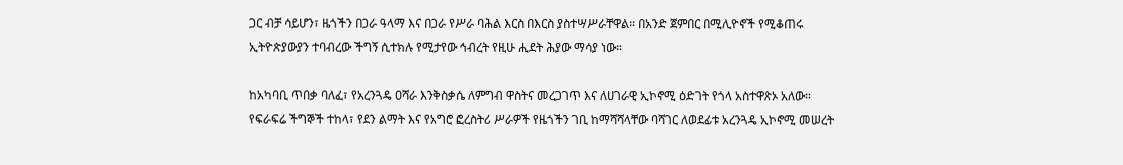ጋር ብቻ ሳይሆን፣ ዜጎችን በጋራ ዓላማ እና በጋራ የሥራ ባሕል እርስ በእርስ ያስተሣሥራቸዋል። በአንድ ጀምበር በሚሊዮኖች የሚቆጠሩ ኢትዮጵያውያን ተባብረው ችግኝ ሲተክሉ የሚታየው ኅብረት የዚሁ ሒደት ሕያው ማሳያ ነው።

ከአካባቢ ጥበቃ ባለፈ፣ የአረንጓዴ ዐሻራ እንቅስቃሴ ለምግብ ዋስትና መረጋገጥ እና ለሀገራዊ ኢኮኖሚ ዕድገት የጎላ አስተዋጽኦ አለው። የፍራፍሬ ችግኞች ተከላ፣ የደን ልማት እና የአግሮ ፎረስትሪ ሥራዎች የዜጎችን ገቢ ከማሻሻላቸው ባሻገር ለወደፊቱ አረንጓዴ ኢኮኖሚ መሠረት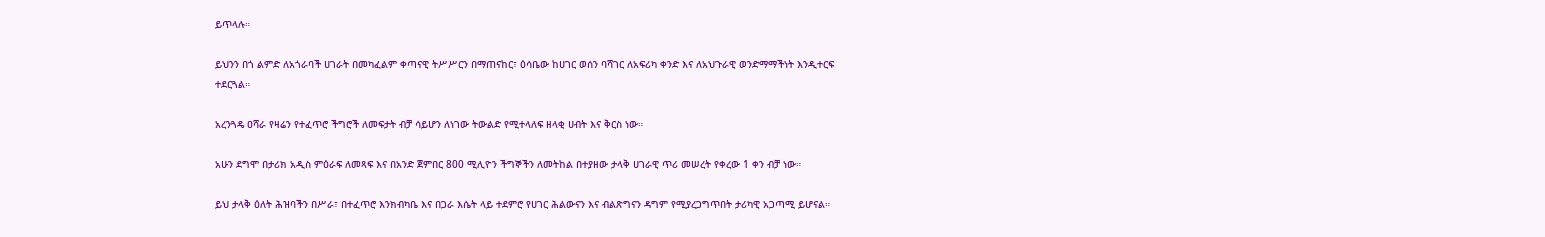ይጥላሉ።

ይህንን በጎ ልምድ ለአጎራባች ሀገራት በመካፈልም ቀጣናዊ ትሥሥርን በማጠናከር፣ ዕሳቤው ከሀገር ወሰን ባሻገር ለአፍሪካ ቀንድ እና ለአህጉራዊ ወንድማማችነት እንዲተርፍ ተደርጓል።

አረንጓዴ ዐሻራ የዛሬን የተፈጥሮ ችግሮች ለመፍታት ብቻ ሳይሆን ለነገው ትውልድ የሚተላለፍ ዘላቂ ሀብት እና ቅርስ ነው።

አሁን ደግሞ በታሪክ አዲስ ምዕራፍ ለመጻፍ እና በአንድ ጀምበር 800 ሚሊዮን ችግኞችን ለመትከል በተያዘው ታላቅ ሀገራዊ ጥሪ መሠረት የቀረው 1 ቀን ብቻ ነው።

ይህ ታላቅ ዕለት ሕዝባችን በሥራ፣ በተፈጥሮ እንክብካቤ እና በጋራ እሴት ላይ ተደምሮ የሀገር ሕልውናን እና ብልጽግናን ዳግም የሚያረጋግጥበት ታሪካዊ አጋጣሚ ይሆናል።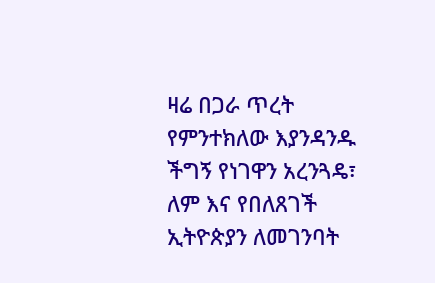ዛሬ በጋራ ጥረት የምንተክለው እያንዳንዱ ችግኝ የነገዋን አረንጓዴ፣ ለም እና የበለጸገች ኢትዮጵያን ለመገንባት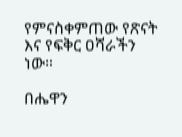የምናስቀምጠው የጽናት እና የፍቅር ዐሻራችን ነው።

በሔዋን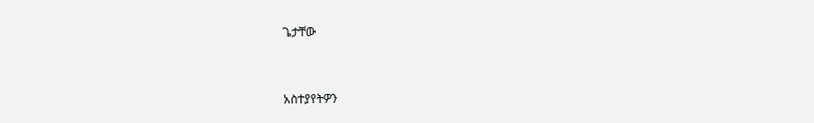ጌታቸው



አስተያየትዎን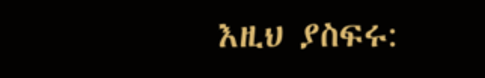እዚህ ያስፍሩ: